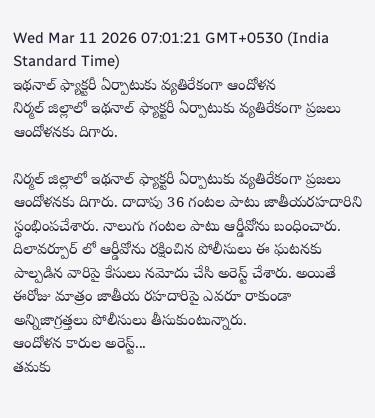Wed Mar 11 2026 07:01:21 GMT+0530 (India Standard Time)
ఇథనాల్ ఫ్యాక్టరీ ఏర్పాటుకు వ్యతిరేకంగా ఆందోళన
నిర్మల్ జిల్లాలో ఇథనాల్ ఫ్యాక్టరీ ఏర్పాటుకు వ్యతిరేకంగా ప్రజలు ఆందోళనకు దిగారు.

నిర్మల్ జిల్లాలో ఇథనాల్ ఫ్యాక్టరీ ఏర్పాటుకు వ్యతిరేకంగా ప్రజలు ఆందోళనకు దిగారు. దాదాపు 36 గంటల పాటు జాతీయరహదారిని స్థంభింపచేశారు. నాలుగు గంటల పాటు ఆర్డీవోను బంధించారు. దిలావర్పూర్ లో ఆర్డీవోను రక్షించిన పోలీసులు ఈ ఘటనకు పాల్పడిన వారిపై కేసులు నమోదు చేసి అరెస్ట్ చేశారు. అయితే ఈరోజు మాత్రం జాతీయ రహదారిపై ఎవరూ రాకుండా అన్నిజాగ్రత్తలు పోలీసులు తీసుకుంటున్నారు.
ఆందోళన కారుల అరెస్ట్...
తమకు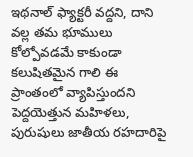ఇథనాల్ ఫ్యాక్టరీ వద్దని, దాని వల్ల తమ భూములు కోల్పోవడమే కాకుండా కలుషితమైన గాలి ఈ ప్రాంతంలో వ్యాపిస్తుందని పెద్దయెత్తున మహిళలు, పురుషులు జాతీయ రహదారిపై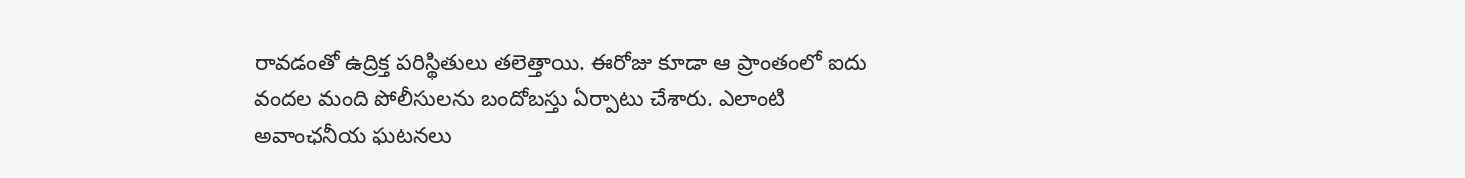రావడంతో ఉద్రిక్త పరిస్థితులు తలెత్తాయి. ఈరోజు కూడా ఆ ప్రాంతంలో ఐదు వందల మంది పోలీసులను బందోబస్తు ఏర్పాటు చేశారు. ఎలాంటి అవాంఛనీయ ఘటనలు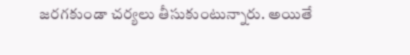జరగకుండా చర్యలు తీసుకుంటున్నారు. అయితే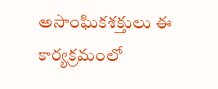అసాంఘికశక్తులు ఈ కార్యక్రమంలో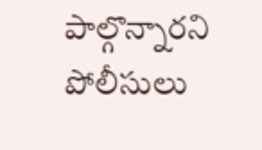పాల్గొన్నారని పోలీసులు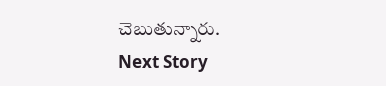చెబుతున్నారు.
Next Story